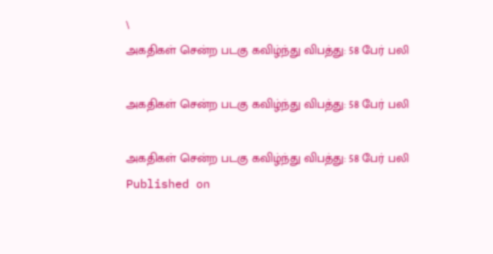\
அகதிகள் சென்ற படகு கவிழ்ந்து விபத்து: 58 பேர் பலி

அகதிகள் சென்ற படகு கவிழ்ந்து விபத்து: 58 பேர் பலி

அகதிகள் சென்ற படகு கவிழ்ந்து விபத்து: 58 பேர் பலி
Published on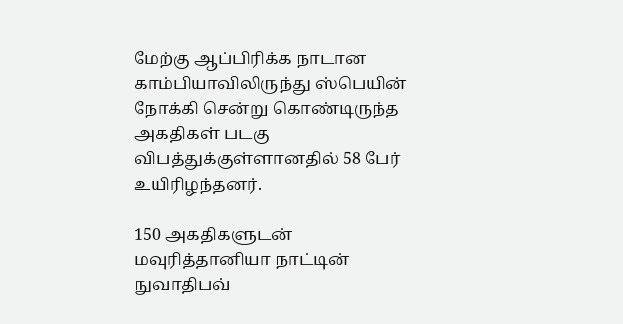மேற்கு ஆப்பிரிக்க நாடான காம்பியாவிலிருந்து ஸ்பெயின் நோக்கி சென்று கொண்டிருந்த அகதிகள் படகு விபத்துக்குள்ளானதில்‌ 58 பேர் உயிரிழந்தனர்.

150 அகதிகளுடன் மவுரித்தானியா நாட்டின் நுவாதிபவ்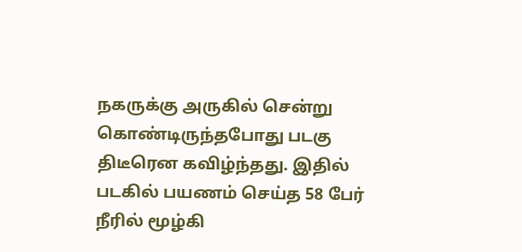நகருக்கு அருகில் சென்று கொண்டிருந்தபோது படகு திடீரென கவிழ்ந்தது. இதில் படகில் பயணம் செய்த 58 பேர் நீரில் மூழ்கி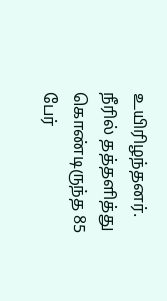உயிரிழந்தனர். நீரில் தத்தளித்து கொண்டிருந்த 85 பேர்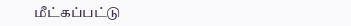மீட்கப்பட்டு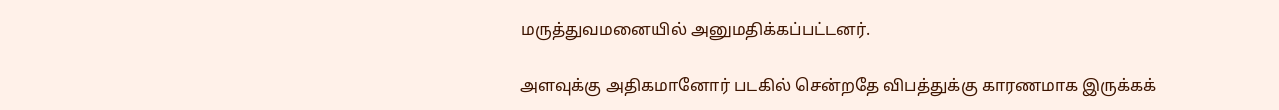மருத்துவமனையில் அனுமதிக்கப்பட்டனர்.

அளவுக்கு அதிகமானோர் படகில் சென்றதே விபத்துக்கு காரணமாக இருக்கக்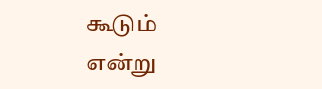கூடும் என்று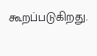கூறப்படுகிறது.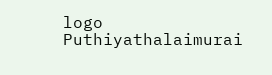logo
Puthiyathalaimurai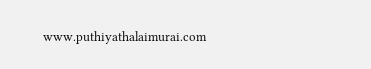www.puthiyathalaimurai.com